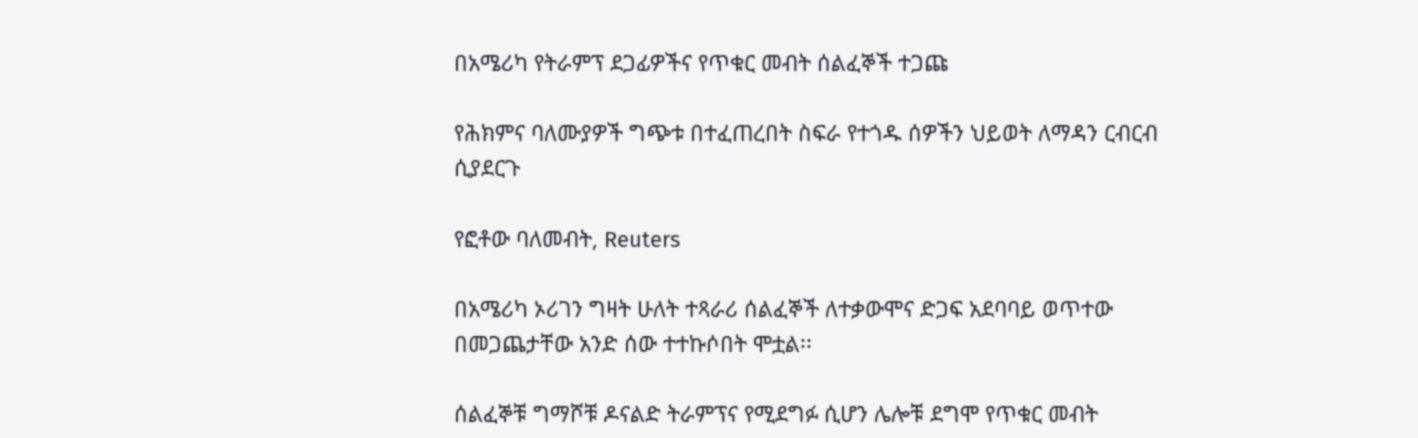በአሜሪካ የትራምፕ ደጋፊዎችና የጥቁር መብት ሰልፈኞች ተጋጩ

የሕክምና ባለሙያዎች ግጭቱ በተፈጠረበት ስፍራ የተጎዱ ሰዎችን ህይወት ለማዳን ርብርብ ሲያደርጉ

የፎቶው ባለመብት, Reuters

በአሜሪካ ኦሪገን ግዛት ሁለት ተጻራሪ ሰልፈኞች ለተቃውሞና ድጋፍ አደባባይ ወጥተው በመጋጨታቸው አንድ ሰው ተተኩሶበት ሞቷል፡፡

ሰልፈኞቹ ግማሾቹ ዶናልድ ትራምፕና የሚደግፉ ሲሆን ሌሎቹ ደግሞ የጥቁር መብት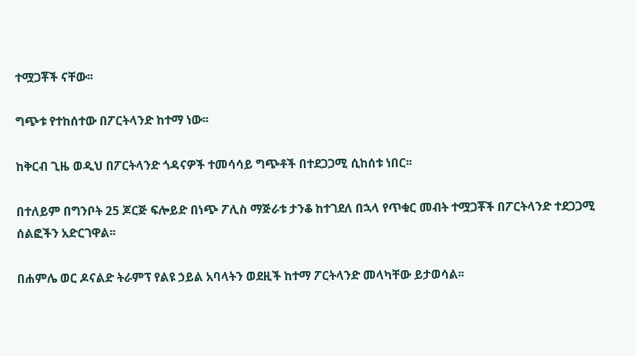ተሟጋቾች ናቸው፡፡

ግጭቱ የተከሰተው በፖርትላንድ ከተማ ነው፡፡

ከቅርብ ጊዜ ወዲህ በፖርትላንድ ጎዳናዎች ተመሳሳይ ግጭቶች በተደጋጋሚ ሲከሰቱ ነበር፡፡

በተለይም በግንቦት 25 ጆርጅ ፍሎይድ በነጭ ፖሊስ ማጅራቱ ታንቆ ከተገደለ በኋላ የጥቁር መብት ተሟጋቾች በፖርትላንድ ተደጋጋሚ ሰልፎችን አድርገዋል፡፡

በሐምሌ ወር ዶናልድ ትራምፕ የልዩ ኃይል አባላትን ወደዚች ከተማ ፖርትላንድ መላካቸው ይታወሳል፡፡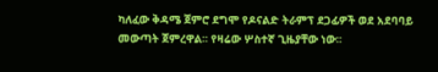ካለፈው ቅዳሜ ጀምሮ ደግሞ የዶናልድ ትራምፕ ደጋፊዎች ወደ አደባባይ መውጣት ጀምረዋል፡፡ የዛሬው ሦስተኛ ጊዜያቸው ነው፡፡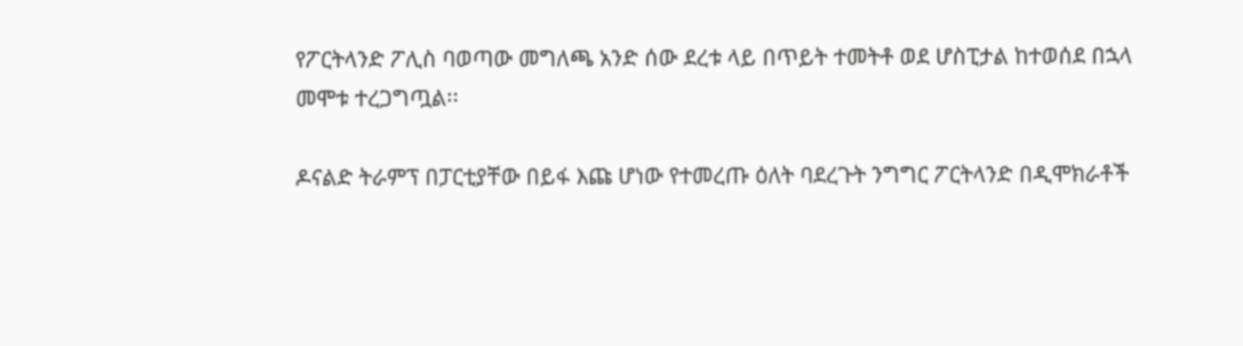የፖርትላንድ ፖሊስ ባወጣው መግለጫ አንድ ሰው ደረቱ ላይ በጥይት ተመትቶ ወደ ሆስፒታል ከተወሰደ በኋላ መሞቱ ተረጋግጧል፡፡

ዶናልድ ትራምፕ በፓርቲያቸው በይፋ እጩ ሆነው የተመረጡ ዕለት ባደረጉት ንግግር ፖርትላንድ በዲሞክራቶች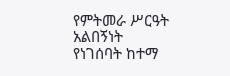የምትመራ ሥርዓት አልበኝነት የነገሰባት ከተማ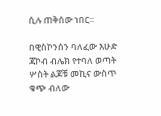ሲሉ ጠቅሰው ነበር፡፡

በዊስኮንሰን ባለፈው እሁድ ጃኮብ ብሌክ የተባለ ወጣት ሦስት ልጆቹ መኪና ውስጥ ቁጭ ብለው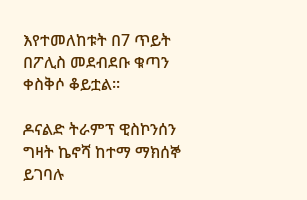እየተመለከቱት በ7 ጥይት በፖሊስ መደብደቡ ቁጣን ቀስቅሶ ቆይቷል፡፡

ዶናልድ ትራምፕ ዊስኮንሰን ግዛት ኬኖሻ ከተማ ማክሰኞ ይገባሉ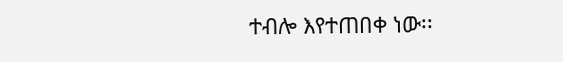ተብሎ እየተጠበቀ ነው፡፡